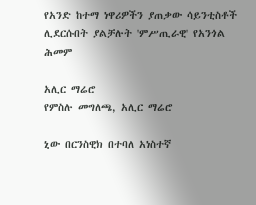የአንድ ከተማ ነዋሪዎችን ያጠቃው ሳይንቲስቶች ሊደርሱበት ያልቻሉት 'ምሥጢራዊ' የአንጎል ሕመም

አሊር ማሬሮ
የምስሉ መግለጫ, አሊር ማሬሮ

ኒው በርንስዊክ በተባለ አነስተኛ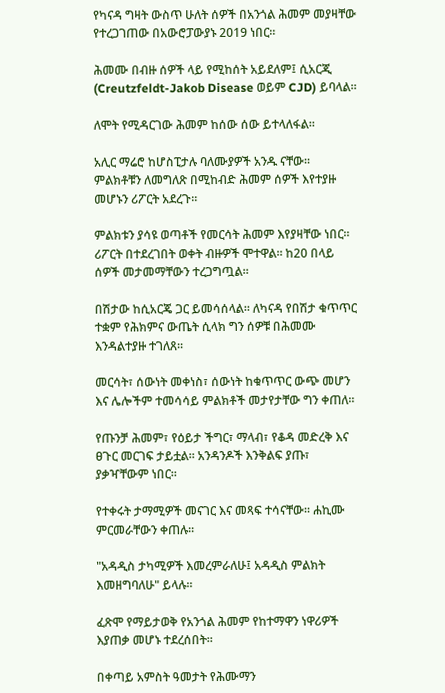የካናዳ ግዛት ውስጥ ሁለት ሰዎች በአንጎል ሕመም መያዛቸው የተረጋገጠው በአውሮፓውያኑ 2019 ነበር።

ሕመሙ በብዙ ሰዎች ላይ የሚከሰት አይደለም፤ ሲአርጂ (Creutzfeldt-Jakob Disease ወይም CJD) ይባላል።

ለሞት የሚዳርገው ሕመም ከሰው ሰው ይተላለፋል።

አሊር ማሬሮ ከሆስፒታሉ ባለሙያዎች አንዱ ናቸው። ምልክቶቹን ለመግለጽ በሚከብድ ሕመም ሰዎች እየተያዙ መሆኑን ሪፖርት አደረጉ።

ምልክቱን ያሳዩ ወጣቶች የመርሳት ሕመም እየያዛቸው ነበር። ሪፖርት በተደረገበት ወቀት ብዙዎች ሞተዋል። ከ20 በላይ ሰዎች መታመማቸውን ተረጋግጧል።

በሽታው ከሲአርጄ ጋር ይመሳሰላል። ለካናዳ የበሽታ ቁጥጥር ተቋም የሕክምና ውጤት ሲላክ ግን ሰዎቹ በሕመሙ እንዳልተያዙ ተገለጸ።

መርሳት፣ ሰውነት መቀነስ፣ ሰውነት ከቁጥጥር ውጭ መሆን እና ሌሎችም ተመሳሳይ ምልክቶች መታየታቸው ግን ቀጠለ።

የጡንቻ ሕመም፣ የዕይታ ችግር፣ ማላብ፣ የቆዳ መድረቅ እና ፀጉር መርገፍ ታይቷል። አንዳንዶች እንቅልፍ ያጡ፣ ያቃዣቸውም ነበር።

የተቀሩት ታማሚዎች መናገር እና መጻፍ ተሳናቸው። ሐኪሙ ምርመራቸውን ቀጠሉ።

"አዳዲስ ታካሚዎች እመረምራለሁ፤ አዳዲስ ምልክት እመዘግባለሁ" ይላሉ።

ፈጽሞ የማይታወቅ የአንጎል ሕመም የከተማዋን ነዋሪዎች እያጠቃ መሆኑ ተደረሰበት።

በቀጣይ አምስት ዓመታት የሕሙማን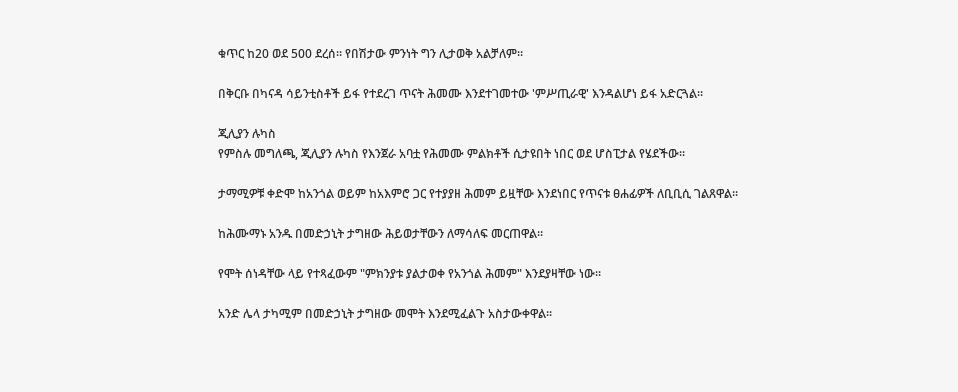ቁጥር ከ20 ወደ 500 ደረሰ። የበሽታው ምንነት ግን ሊታወቅ አልቻለም።

በቅርቡ በካናዳ ሳይንቲስቶች ይፋ የተደረገ ጥናት ሕመሙ እንደተገመተው 'ምሥጢራዊ' እንዳልሆነ ይፋ አድርጓል።

ጂሊያን ሉካስ
የምስሉ መግለጫ, ጂሊያን ሉካስ የእንጀራ አባቷ የሕመሙ ምልክቶች ሲታዩበት ነበር ወደ ሆስፒታል የሄደችው።

ታማሚዎቹ ቀድሞ ከአንጎል ወይም ከአእምሮ ጋር የተያያዘ ሕመም ይዟቸው እንደነበር የጥናቱ ፀሐፊዎች ለቢቢሲ ገልጸዋል።

ከሕሙማኑ አንዱ በመድኃኒት ታግዘው ሕይወታቸውን ለማሳለፍ መርጠዋል።

የሞት ሰነዳቸው ላይ የተጻፈውም "ምክንያቱ ያልታወቀ የአንጎል ሕመም" እንደያዛቸው ነው።

አንድ ሌላ ታካሚም በመድኃኒት ታግዘው መሞት እንደሚፈልጉ አስታውቀዋል።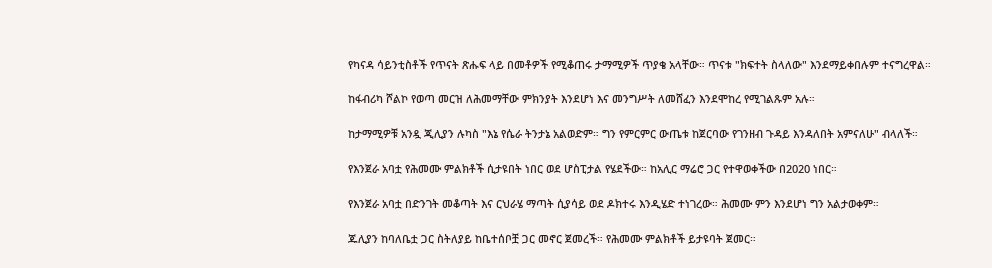የካናዳ ሳይንቲስቶች የጥናት ጽሑፍ ላይ በመቶዎች የሚቆጠሩ ታማሚዎች ጥያቄ አላቸው። ጥናቱ "ክፍተት ስላለው" እንደማይቀበሉም ተናግረዋል።

ከፋብሪካ ሾልኮ የወጣ መርዝ ለሕመማቸው ምክንያት እንደሆነ እና መንግሥት ለመሸፈን እንደሞከረ የሚገልጹም አሉ።

ከታማሚዎቹ አንዷ ጂሊያን ሉካስ "እኔ የሴራ ትንታኔ አልወድም። ግን የምርምር ውጤቱ ከጀርባው የገንዘብ ጉዳይ እንዳለበት አምናለሁ" ብላለች።

የእንጀራ አባቷ የሕመሙ ምልክቶች ሲታዩበት ነበር ወደ ሆስፒታል የሄደችው። ከአሊር ማሬሮ ጋር የተዋወቀችው በ2020 ነበር።

የእንጀራ አባቷ በድንገት መቆጣት እና ርህራሄ ማጣት ሲያሳይ ወደ ዶክተሩ እንዲሄድ ተነገረው። ሕመሙ ምን እንደሆነ ግን አልታወቀም።

ጁሊያን ከባለቤቷ ጋር ስትለያይ ከቤተሰቦቿ ጋር መኖር ጀመረች። የሕመሙ ምልክቶች ይታዩባት ጀመር።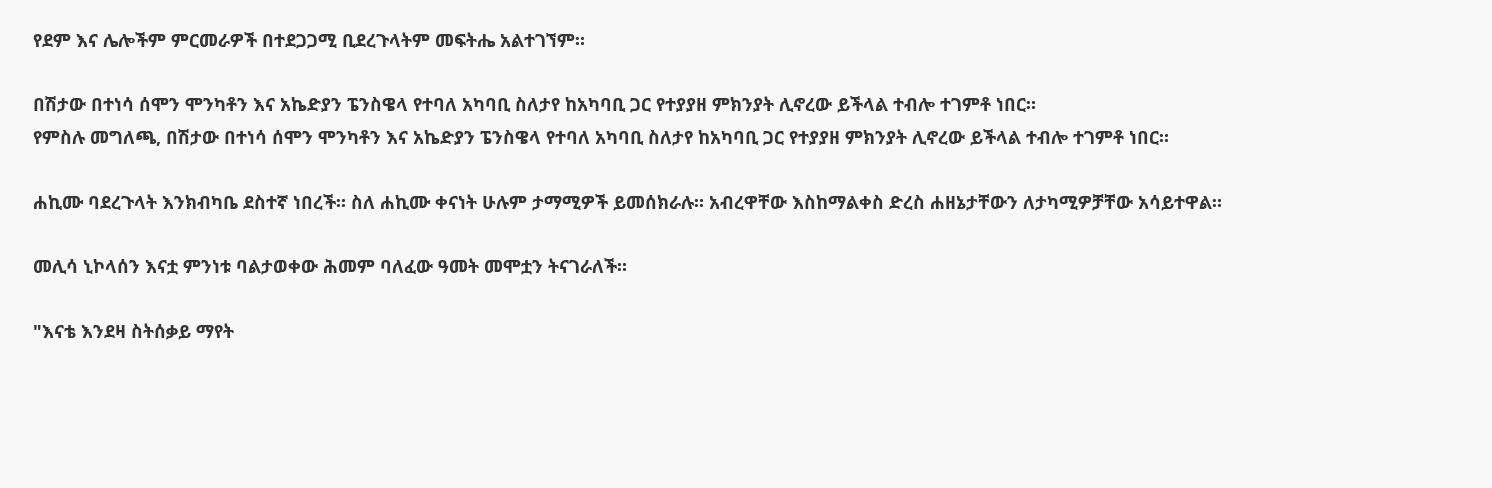የደም እና ሌሎችም ምርመራዎች በተደጋጋሚ ቢደረጉላትም መፍትሔ አልተገኘም።

በሽታው በተነሳ ሰሞን ሞንካቶን እና አኬድያን ፔንስዌላ የተባለ አካባቢ ስለታየ ከአካባቢ ጋር የተያያዘ ምክንያት ሊኖረው ይችላል ተብሎ ተገምቶ ነበር።
የምስሉ መግለጫ, በሽታው በተነሳ ሰሞን ሞንካቶን እና አኬድያን ፔንስዌላ የተባለ አካባቢ ስለታየ ከአካባቢ ጋር የተያያዘ ምክንያት ሊኖረው ይችላል ተብሎ ተገምቶ ነበር።

ሐኪሙ ባደረጉላት እንክብካቤ ደስተኛ ነበረች። ስለ ሐኪሙ ቀናነት ሁሉም ታማሚዎች ይመሰክራሉ። አብረዋቸው እስከማልቀስ ድረስ ሐዘኔታቸውን ለታካሚዎቻቸው አሳይተዋል።

መሊሳ ኒኮላሰን እናቷ ምንነቱ ባልታወቀው ሕመም ባለፈው ዓመት መሞቷን ትናገራለች።

"እናቴ እንደዛ ስትሰቃይ ማየት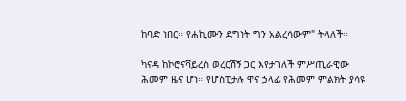ከባድ ነበር። የሐኪሙን ደግነት ግን አልረሳውም" ትላለች።

ካናዳ ከኮሮናቫይረስ ወረርሽኝ ጋር እየታገለች ምሥጢራዊው ሕመም ዜና ሆነ። የሆስፒታሉ ዋና ኃላፊ የሕመም ምልክት ያሳዩ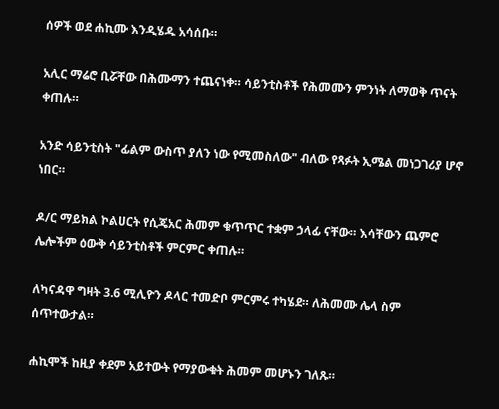ሰዎች ወደ ሐኪሙ እንዲሄዱ አሳሰቡ።

አሊር ማሬሮ ቢሯቸው በሕሙማን ተጨናነቀ። ሳይንቲስቶች የሕመሙን ምንነት ለማወቅ ጥናት ቀጠሉ።

አንድ ሳይንቲስት "ፊልም ውስጥ ያለን ነው የሚመስለው" ብለው የጻፉት ኢሜል መነጋገሪያ ሆኖ ነበር።

ዶ/ር ማይክል ኮልሀርት የሲጄአር ሕመም ቁጥጥር ተቋም ኃላፊ ናቸው። እሳቸውን ጨምሮ ሌሎችም ዕውቅ ሳይንቲስቶች ምርምር ቀጠሉ።

ለካናዳዋ ግዛት 3.6 ሚሊዮን ዶላር ተመድቦ ምርምሩ ተካሄደ። ለሕመሙ ሌላ ስም ሰጥተውታል።

ሐኪሞች ከዚያ ቀደም አይተውት የማያውቁት ሕመም መሆኑን ገለጹ።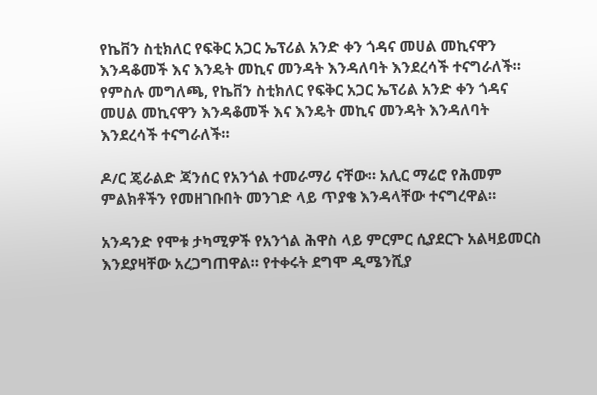የኬቨን ስቲክለር የፍቅር አጋር ኤፕሪል አንድ ቀን ጎዳና መሀል መኪናዋን እንዳቆመች እና እንዴት መኪና መንዳት እንዳለባት እንደረሳች ተናግራለች።
የምስሉ መግለጫ, የኬቨን ስቲክለር የፍቅር አጋር ኤፕሪል አንድ ቀን ጎዳና መሀል መኪናዋን እንዳቆመች እና እንዴት መኪና መንዳት እንዳለባት እንደረሳች ተናግራለች።

ዶ/ር ጄራልድ ጃንሰር የአንጎል ተመራማሪ ናቸው። አሊር ማሬሮ የሕመም ምልክቶችን የመዘገቡበት መንገድ ላይ ጥያቄ እንዳላቸው ተናግረዋል።

አንዳንድ የሞቱ ታካሚዎች የአንጎል ሕዋስ ላይ ምርምር ሲያደርጉ አልዛይመርስ እንደያዛቸው አረጋግጠዋል። የተቀሩት ደግሞ ዲሜንሺያ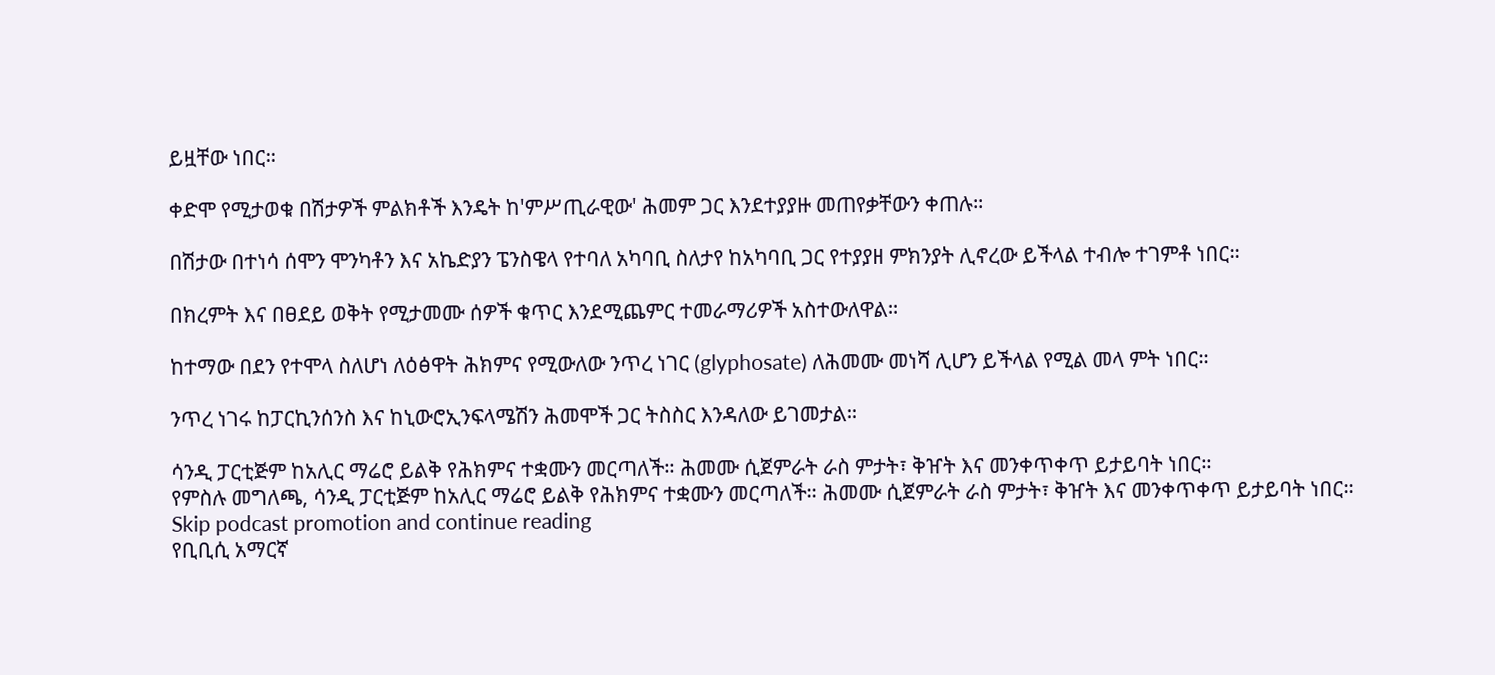ይዟቸው ነበር።

ቀድሞ የሚታወቁ በሽታዎች ምልክቶች እንዴት ከ'ምሥጢራዊው' ሕመም ጋር እንደተያያዙ መጠየቃቸውን ቀጠሉ።

በሽታው በተነሳ ሰሞን ሞንካቶን እና አኬድያን ፔንስዌላ የተባለ አካባቢ ስለታየ ከአካባቢ ጋር የተያያዘ ምክንያት ሊኖረው ይችላል ተብሎ ተገምቶ ነበር።

በክረምት እና በፀደይ ወቅት የሚታመሙ ሰዎች ቁጥር እንደሚጨምር ተመራማሪዎች አስተውለዋል።

ከተማው በደን የተሞላ ስለሆነ ለዕፅዋት ሕክምና የሚውለው ንጥረ ነገር (glyphosate) ለሕመሙ መነሻ ሊሆን ይችላል የሚል መላ ምት ነበር።

ንጥረ ነገሩ ከፓርኪንሰንስ እና ከኒውሮኢንፍላሜሽን ሕመሞች ጋር ትስስር እንዳለው ይገመታል።

ሳንዲ ፓርቲጅም ከአሊር ማሬሮ ይልቅ የሕክምና ተቋሙን መርጣለች። ሕመሙ ሲጀምራት ራስ ምታት፣ ቅዠት እና መንቀጥቀጥ ይታይባት ነበር።
የምስሉ መግለጫ, ሳንዲ ፓርቲጅም ከአሊር ማሬሮ ይልቅ የሕክምና ተቋሙን መርጣለች። ሕመሙ ሲጀምራት ራስ ምታት፣ ቅዠት እና መንቀጥቀጥ ይታይባት ነበር።
Skip podcast promotion and continue reading
የቢቢሲ አማርኛ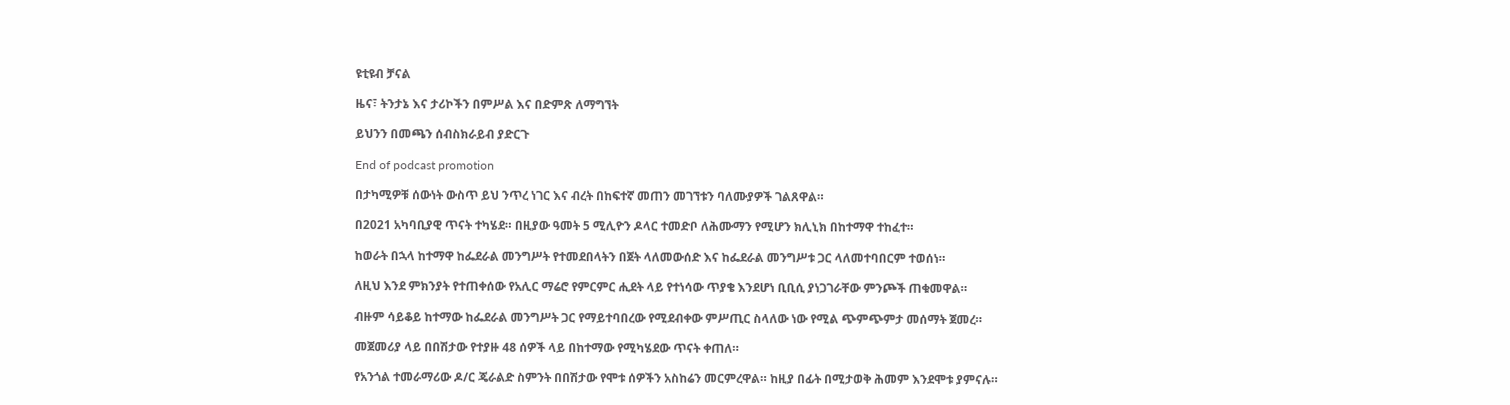ዩቲዩብ ቻናል

ዜና፣ ትንታኔ እና ታሪኮችን በምሥል እና በድምጽ ለማግኘት

ይህንን በመጫን ሰብስክራይብ ያድርጉ

End of podcast promotion

በታካሚዎቹ ሰውነት ውስጥ ይህ ንጥረ ነገር እና ብረት በከፍተኛ መጠን መገኘቱን ባለሙያዎች ገልጸዋል።

በ2021 አካባቢያዊ ጥናት ተካሄደ። በዚያው ዓመት 5 ሚሊዮን ዶላር ተመድቦ ለሕሙማን የሚሆን ክሊኒክ በከተማዋ ተከፈተ።

ከወራት በኋላ ከተማዋ ከፌደራል መንግሥት የተመደበላትን በጀት ላለመውሰድ እና ከፌደራል መንግሥቱ ጋር ላለመተባበርም ተወሰነ።

ለዚህ እንደ ምክንያት የተጠቀሰው የአሊር ማሬሮ የምርምር ሒደት ላይ የተነሳው ጥያቄ እንደሆነ ቢቢሲ ያነጋገራቸው ምንጮች ጠቁመዋል።

ብዙም ሳይቆይ ከተማው ከፌደራል መንግሥት ጋር የማይተባበረው የሚደብቀው ምሥጢር ስላለው ነው የሚል ጭምጭምታ መሰማት ጀመረ።

መጀመሪያ ላይ በበሽታው የተያዙ 48 ሰዎች ላይ በከተማው የሚካሄደው ጥናት ቀጠለ።

የአንጎል ተመራማሪው ዶ/ር ጄራልድ ስምንት በበሽታው የሞቱ ሰዎችን አስከሬን መርምረዋል። ከዚያ በፊት በሚታወቅ ሕመም እንደሞቱ ያምናሉ።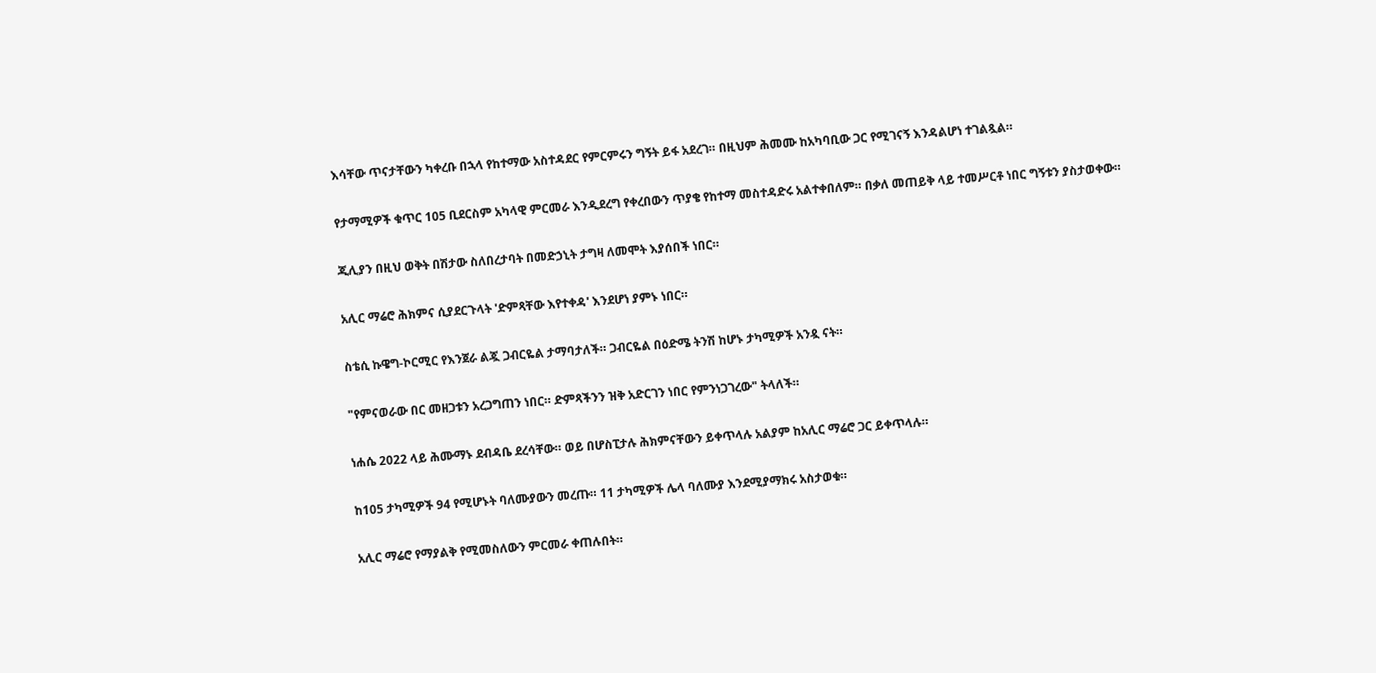እሳቸው ጥናታቸውን ካቀረቡ በኋላ የከተማው አስተዳደር የምርምሩን ግኝት ይፋ አደረገ። በዚህም ሕመሙ ከአካባቢው ጋር የሚገናኝ እንዳልሆነ ተገልጿል።

የታማሚዎች ቁጥር 105 ቢደርስም አካላዊ ምርመራ እንዲደረግ የቀረበውን ጥያቄ የከተማ መስተዳድሩ አልተቀበለም። በቃለ መጠይቅ ላይ ተመሥርቶ ነበር ግኝቱን ያስታወቀው።

ጂሊያን በዚህ ወቅት በሽታው ስለበረታባት በመድኃኒት ታግዛ ለመሞት እያሰበች ነበር።

አሊር ማሬሮ ሕክምና ሲያደርጉላት 'ድምጻቸው እየተቀዳ' እንደሆነ ያምኑ ነበር።

ስቴሲ ኩዌግ-ኮርሚር የእንጀራ ልጇ ጋብርዬል ታማባታለች። ጋብርዬል በዕድሜ ትንሽ ከሆኑ ታካሚዎች አንዷ ናት።

"የምናወራው በር መዘጋቱን አረጋግጠን ነበር። ድምጻችንን ዝቅ አድርገን ነበር የምንነጋገረው" ትላለች።

ነሐሴ 2022 ላይ ሕሙማኑ ደብዳቤ ደረሳቸው። ወይ በሆስፒታሉ ሕክምናቸውን ይቀጥላሉ አልያም ከአሊር ማሬሮ ጋር ይቀጥላሉ።

ከ105 ታካሚዎች 94 የሚሆኑት ባለሙያውን መረጡ። 11 ታካሚዎች ሌላ ባለሙያ እንደሚያማክሩ አስታወቁ።

አሊር ማሬሮ የማያልቅ የሚመስለውን ምርመራ ቀጠሉበት።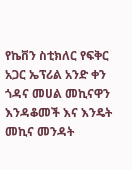የኬቨን ስቲክለር የፍቅር አጋር ኤፕሪል አንድ ቀን ጎዳና መሀል መኪናዋን እንዳቆመች እና እንዴት መኪና መንዳት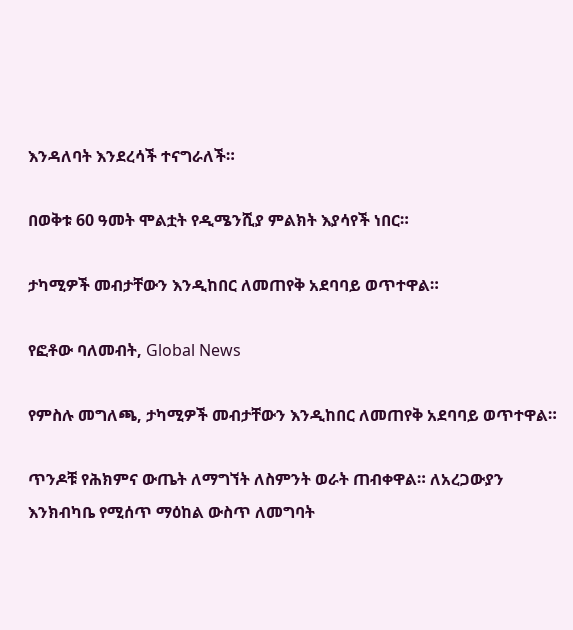እንዳለባት እንደረሳች ተናግራለች።

በወቅቱ 60 ዓመት ሞልቷት የዲሜንሺያ ምልክት እያሳየች ነበር።

ታካሚዎች መብታቸውን እንዲከበር ለመጠየቅ አደባባይ ወጥተዋል።

የፎቶው ባለመብት, Global News

የምስሉ መግለጫ, ታካሚዎች መብታቸውን እንዲከበር ለመጠየቅ አደባባይ ወጥተዋል።

ጥንዶቹ የሕክምና ውጤት ለማግኘት ለስምንት ወራት ጠብቀዋል። ለአረጋውያን እንክብካቤ የሚሰጥ ማዕከል ውስጥ ለመግባት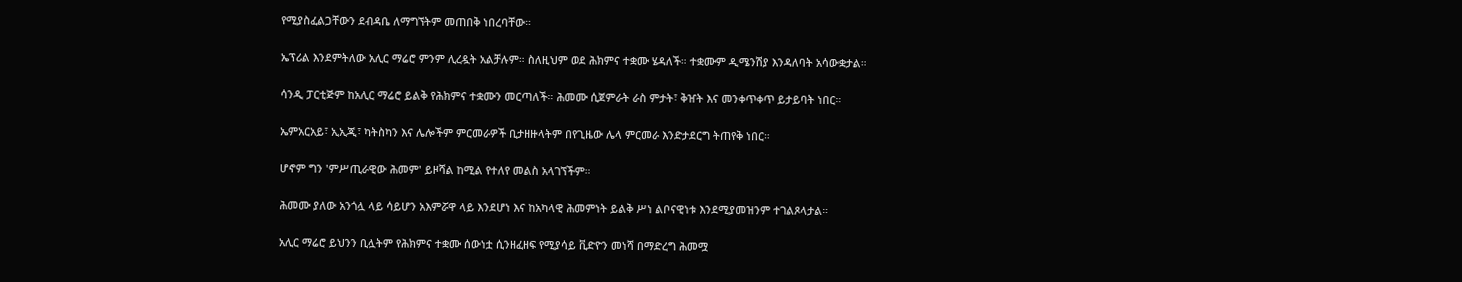የሚያስፈልጋቸውን ደብዳቤ ለማግኘትም መጠበቅ ነበረባቸው።

ኤፕሪል እንደምትለው አሊር ማሬሮ ምንም ሊረዷት አልቻሉም። ስለዚህም ወደ ሕክምና ተቋሙ ሄዳለች። ተቋሙም ዲሜንሽያ እንዳለባት አሳውቋታል።

ሳንዲ ፓርቲጅም ከአሊር ማሬሮ ይልቅ የሕክምና ተቋሙን መርጣለች። ሕመሙ ሲጀምራት ራስ ምታት፣ ቅዠት እና መንቀጥቀጥ ይታይባት ነበር።

ኤምአርአይ፣ ኢኢጂ፣ ካትስካን እና ሌሎችም ምርመራዎች ቢታዘዙላትም በየጊዜው ሌላ ምርመራ እንድታደርግ ትጠየቅ ነበር።

ሆኖም ግን 'ምሥጢራዊው ሕመም' ይዞሻል ከሚል የተለየ መልስ አላገኘችም።

ሕመሙ ያለው አንጎሏ ላይ ሳይሆን አእምሯዋ ላይ እንደሆነ እና ከአካላዊ ሕመምነት ይልቅ ሥነ ልቦናዊነቱ እንደሚያመዝንም ተገልጾላታል።

አሊር ማሬሮ ይህንን ቢሏትም የሕክምና ተቋሙ ሰውነቷ ሲንዘፈዘፍ የሚያሳይ ቪድዮን መነሻ በማድረግ ሕመሟ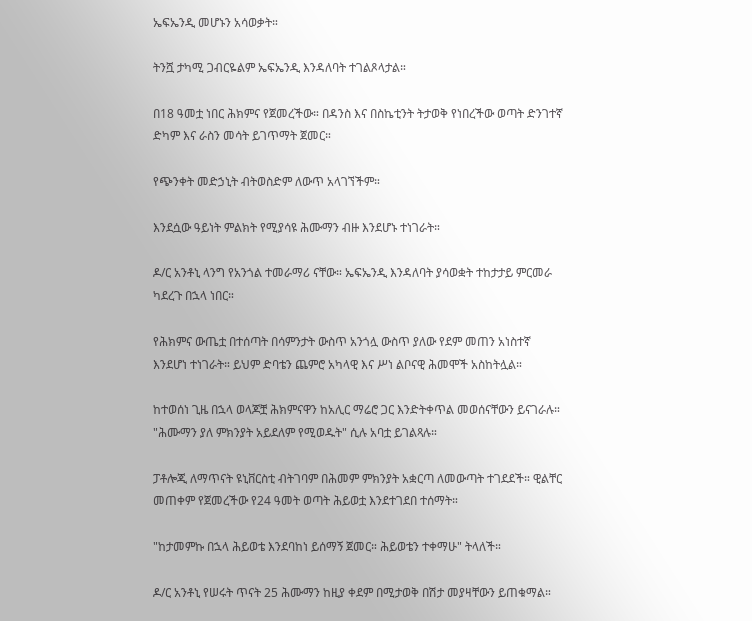ኤፍኤንዲ መሆኑን አሳወቃት።

ትንሿ ታካሚ ጋብርዬልም ኤፍኤንዲ እንዳለባት ተገልጾላታል።

በ18 ዓመቷ ነበር ሕክምና የጀመረችው። በዳንስ እና በስኬቲንት ትታወቅ የነበረችው ወጣት ድንገተኛ ድካም እና ራስን መሳት ይገጥማት ጀመር።

የጭንቀት መድኃኒት ብትወስድም ለውጥ አላገኘችም።

እንደሷው ዓይነት ምልክት የሚያሳዩ ሕሙማን ብዙ እንደሆኑ ተነገራት።

ዶ/ር አንቶኒ ላንግ የአንጎል ተመራማሪ ናቸው። ኤፍኤንዲ እንዳለባት ያሳወቋት ተከታታይ ምርመራ ካደረጉ በኋላ ነበር።

የሕክምና ውጤቷ በተሰጣት በሳምንታት ውስጥ አንጎሏ ውስጥ ያለው የደም መጠን አነስተኛ እንደሆነ ተነገራት። ይህም ድባቴን ጨምሮ አካላዊ እና ሥነ ልቦናዊ ሕመሞች አስከትሏል።

ከተወሰነ ጊዜ በኋላ ወላጆቿ ሕክምናዋን ከአሊር ማሬሮ ጋር እንድትቀጥል መወሰናቸውን ይናገራሉ። "ሕሙማን ያለ ምክንያት አይደለም የሚወዱት" ሲሉ አባቷ ይገልጻሉ።

ፓቶሎጂ ለማጥናት ዩኒቨርስቲ ብትገባም በሕመም ምክንያት አቋርጣ ለመውጣት ተገደደች። ዊልቸር መጠቀም የጀመረችው የ24 ዓመት ወጣት ሕይወቷ እንደተገደበ ተሰማት።

"ከታመምኩ በኋላ ሕይወቴ እንደባከነ ይሰማኝ ጀመር። ሕይወቴን ተቀማሁ" ትላለች።

ዶ/ር አንቶኒ የሠሩት ጥናት 25 ሕሙማን ከዚያ ቀደም በሚታወቅ በሽታ መያዛቸውን ይጠቁማል።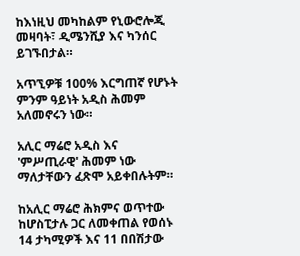ከእነዚህ መካከልም የኒውሮሎጂ መዛባት፣ ዲሜንሺያ እና ካንሰር ይገኙበታል።

አጥኚዎቹ 100% እርግጠኛ የሆኑት ምንም ዓይነት አዲስ ሕመም አለመኖሩን ነው።

አሊር ማሬሮ አዲስ እና 'ምሥጢራዊ' ሕመም ነው ማለታቸውን ፈጽሞ አይቀበሉትም።

ከአሊር ማሬሮ ሕክምና ወጥተው ከሆስፒታሉ ጋር ለመቀጠል የወሰኑ 14 ታካሚዎች እና 11 በበሽታው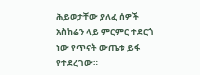ሕይወታቸው ያለፈ ሰዎች አስከሬን ላይ ምርምር ተደርጎ ነው የጥናት ውጤቱ ይፋ የተደረገው።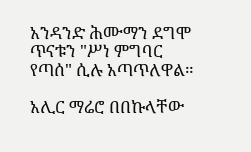አንዳንድ ሕሙማን ደግሞ ጥናቱን "ሥነ ምግባር የጣሰ" ሲሉ አጣጥለዋል።

አሊር ማሬሮ በበኩላቸው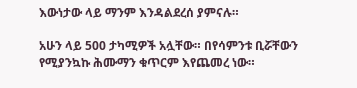እውነታው ላይ ማንም እንዳልደረሰ ያምናሉ።

አሁን ላይ 500 ታካሚዎች አሏቸው። በየሳምንቱ ቢሯቸውን የሚያንኳኩ ሕሙማን ቁጥርም እየጨመረ ነው።